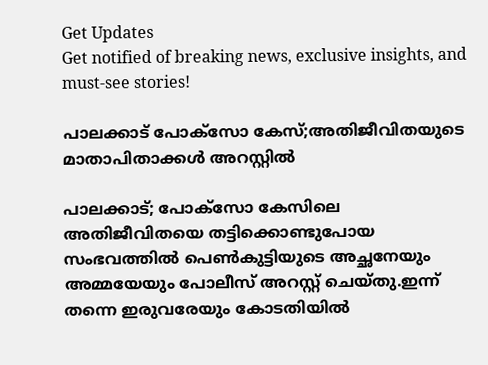Get Updates
Get notified of breaking news, exclusive insights, and must-see stories!

പാലക്കാട് പോക്സോ കേസ്;അതിജീവിതയുടെ മാതാപിതാക്കൾ അറസ്റ്റിൽ

പാലക്കാട്; പോക്സോ കേസിലെ അതിജീവിതയെ തട്ടിക്കൊണ്ടുപോയ സംഭവത്തിൽ പെണ്‍കുട്ടിയുടെ അച്ഛനേയും അമ്മയേയും പോലീസ് അറസ്റ്റ് ചെയ്തു.ഇന്ന് തന്നെ ഇരുവരേയും കോടതിയിൽ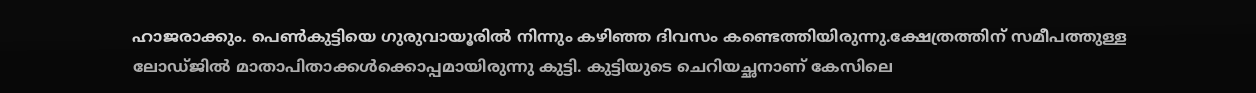ഹാജരാക്കും. പെൺകുട്ടിയെ ഗുരുവായൂരിൽ നിന്നും കഴിഞ്ഞ ദിവസം കണ്ടെത്തിയിരുന്നു.ക്ഷേത്രത്തിന് സമീപത്തുള്ള ലോഡ്ജിൽ മാതാപിതാക്കൾക്കൊപ്പമായിരുന്നു കുട്ടി. കുട്ടിയുടെ ചെറിയച്ഛനാണ് കേസിലെ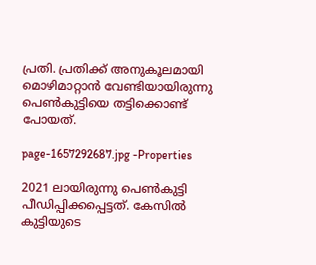പ്രതി. പ്രതിക്ക് അനുകൂലമായി മൊഴിമാറ്റാൻ വേണ്ടിയായിരുന്നു പെൺകുട്ടിയെ തട്ടിക്കൊണ്ട് പോയത്.

page-1657292687.jpg -Properties

2021 ലായിരുന്നു പെൺകുട്ടി പീഡിപ്പിക്കപ്പെട്ടത്. കേസിൽ കുട്ടിയുടെ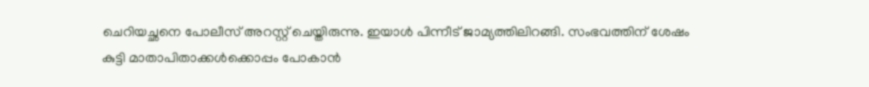ചെറിയച്ഛനെ പോലീസ് അറസ്റ്റ് ചെയ്തിരുന്നു. ഇയാൾ പിന്നീട് ജാമ്യത്തിലിറങ്ങി. സംഭവത്തിന് ശേഷം കുട്ടി മാതാപിതാക്കൾക്കൊപ്പം പോകാൻ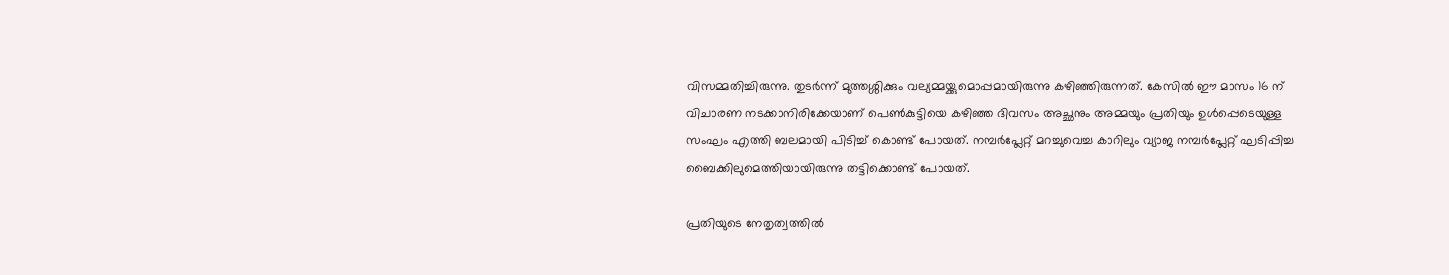വിസമ്മതിച്ചിരുന്നു. തുടർന്ന് മുത്തശ്ശിക്കും വല്യമ്മയ്ക്കുമൊപ്പമായിരുന്നു കഴിഞ്ഞിരുന്നത്. കേസിൽ ഈ മാസം 16 ന് വിചാരണ നടക്കാനിരിക്കേയാണ് പെൺകുട്ടിയെ കഴിഞ്ഞ ദിവസം അച്ഛനും അമ്മയും പ്രതിയും ഉൾപ്പെടെയുള്ള സംഘം എത്തി ബലമായി പിടിച്ച് കൊണ്ട് പോയത്. നമ്പര്‍പ്ലേറ്റ് മറച്ചുവെച്ച കാറിലും വ്യാജ നമ്പര്‍പ്ലേറ്റ് ഘടിപ്പിച്ച ബൈക്കിലുമെത്തിയായിരുന്നു തട്ടിക്കൊണ്ട് പോയത്.

പ്രതിയുടെ നേതൃത്വത്തിൽ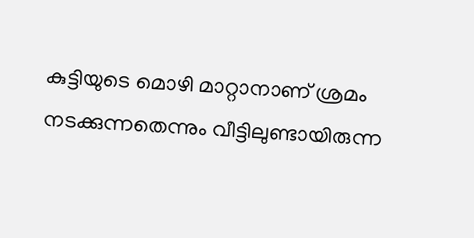കുട്ടിയുടെ മൊഴി മാറ്റാനാണ് ശ്രമം നടക്കുന്നതെന്നും വീട്ടിലുണ്ടായിരുന്ന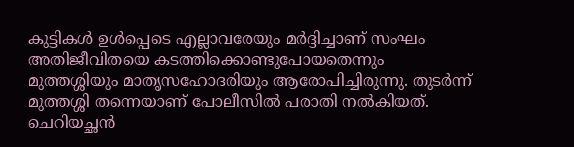കുട്ടികള്‍ ഉള്‍പ്പെടെ എല്ലാവരേയും മര്‍ദ്ദിച്ചാണ് സംഘം അതിജീവിതയെ കടത്തിക്കൊണ്ടുപോയതെന്നും മുത്തശ്ശിയും മാതൃസഹോദരിയും ആരോപിച്ചിരുന്നു. തുടർന്ന് മുത്തശ്ശി തന്നെയാണ് പോലീസിൽ പരാതി നൽകിയത്. ചെറിയച്ഛൻ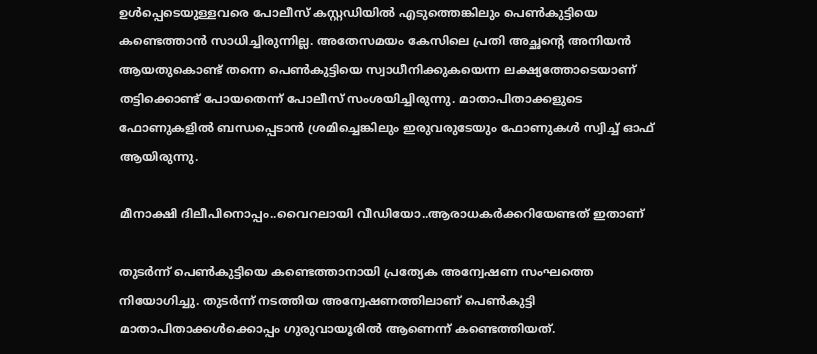ഉൾപ്പെടെയുള്ളവരെ പോലീസ് കസ്റ്റഡിയിൽ എടുത്തെങ്കിലും പെൺകുട്ടിയെ കണ്ടെത്താൻ സാധിച്ചിരുന്നില്ല. അതേസമയം കേസിലെ പ്രതി അച്ഛന്റെ അനിയൻ ആയതുകൊണ്ട് തന്നെ പെൺകുട്ടിയെ സ്വാധീനിക്കുകയെന്ന ലക്ഷ്യത്തോടെയാണ് തട്ടിക്കൊണ്ട് പോയതെന്ന് പോലീസ് സംശയിച്ചിരുന്നു. മാതാപിതാക്കളുടെ ഫോണുകളിൽ ബന്ധപ്പെടാൻ ശ്രമിച്ചെങ്കിലും ഇരുവരുടേയും ഫോണുകൾ സ്വിച്ച് ഓഫ് ആയിരുന്നു.

മീനാക്ഷി ദിലീപിനൊപ്പം..വൈറലായി വീഡിയോ..ആരാധകർക്കറിയേണ്ടത് ഇതാണ്

തുടർന്ന് പെൺകുട്ടിയെ കണ്ടെത്താനായി പ്രത്യേക അന്വേഷണ സംഘത്തെ നിയോഗിച്ചു. തുടർന്ന് നടത്തിയ അന്വേഷണത്തിലാണ് പെൺകുട്ടി മാതാപിതാക്കൾക്കൊപ്പം ഗുരുവായൂരിൽ ആണെന്ന് കണ്ടെത്തിയത്.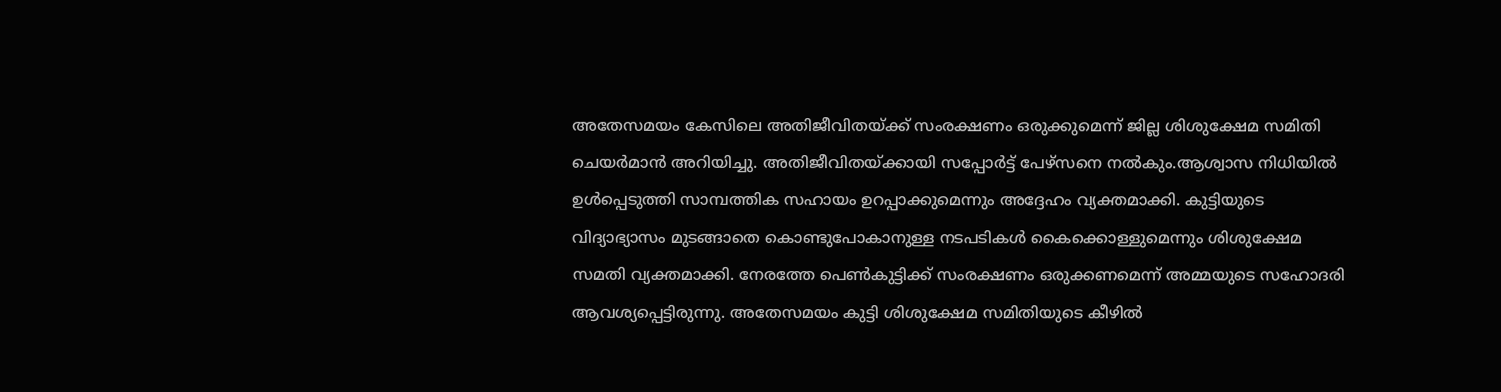അതേസമയം കേസിലെ അതിജീവിതയ്ക്ക് സംരക്ഷണം ഒരുക്കുമെന്ന് ജില്ല ശിശുക്ഷേമ സമിതി ചെയർമാൻ അറിയിച്ചു. അതിജീവിതയ്ക്കായി സപ്പോർട്ട് പേഴ്സനെ നൽകും.ആശ്വാസ നിധിയിൽ ഉൾപ്പെടുത്തി സാമ്പത്തിക സഹായം ഉറപ്പാക്കുമെന്നും അദ്ദേഹം വ്യക്തമാക്കി. കുട്ടിയുടെ വിദ്യാഭ്യാസം മുടങ്ങാതെ കൊണ്ടുപോകാനുള്ള നടപടികൾ കൈക്കൊള്ളുമെന്നും ശിശുക്ഷേമ സമതി വ്യക്തമാക്കി. നേരത്തേ പെൺകുട്ടിക്ക് സംരക്ഷണം ഒരുക്കണമെന്ന് അമ്മയുടെ സഹോദരി ആവശ്യപ്പെട്ടിരുന്നു. അതേസമയം കുട്ടി ശിശുക്ഷേമ സമിതിയുടെ കീഴിൽ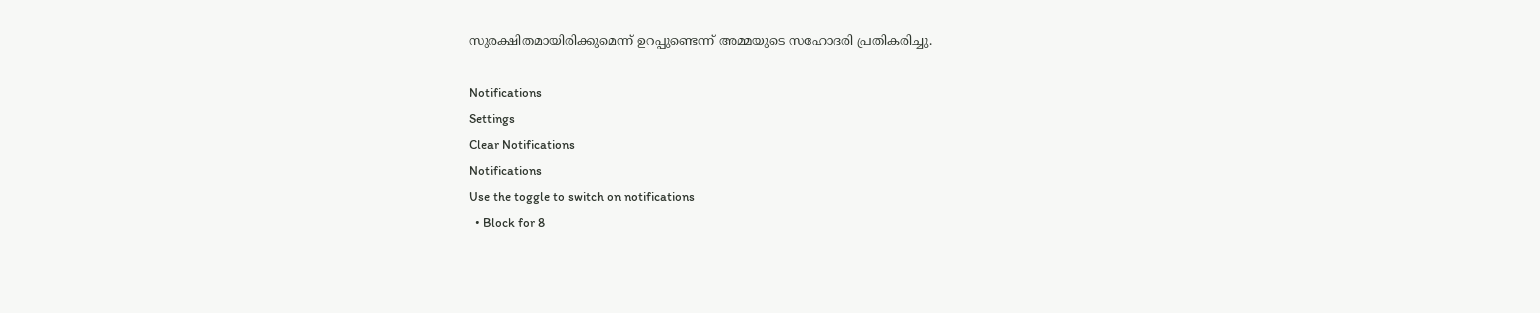സുരക്ഷിതമായിരിക്കുമെന്ന് ഉറപ്പുണ്ടെന്ന് അമ്മയുടെ സഹോദരി പ്രതികരിച്ചു.

Notifications
Settings
Clear Notifications
Notifications
Use the toggle to switch on notifications
  • Block for 8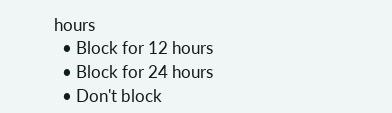hours
  • Block for 12 hours
  • Block for 24 hours
  • Don't block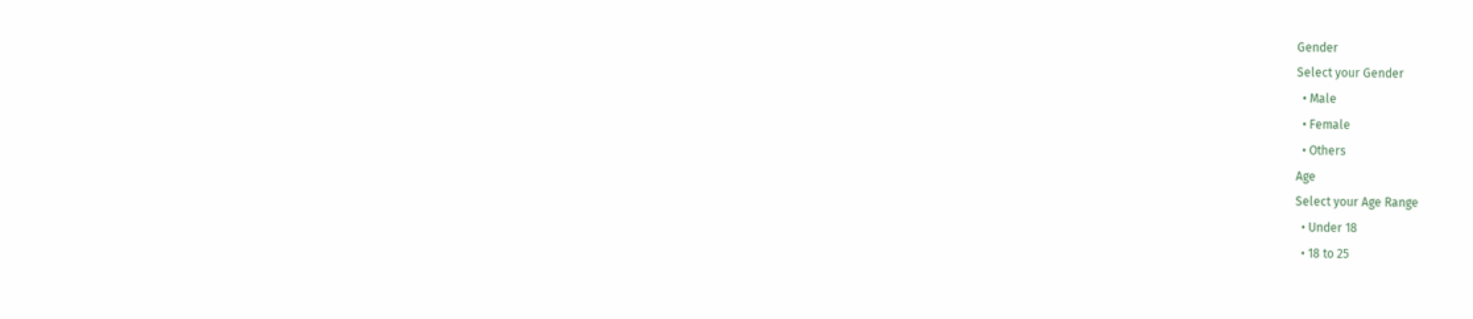Gender
Select your Gender
  • Male
  • Female
  • Others
Age
Select your Age Range
  • Under 18
  • 18 to 25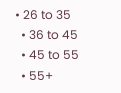• 26 to 35
  • 36 to 45
  • 45 to 55
  • 55+